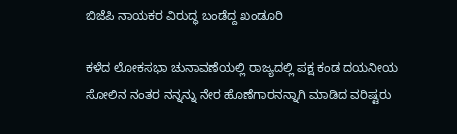ಬಿಜೆಪಿ ನಾಯಕರ ವಿರುದ್ಧ ಬಂಡೆದ್ದ ಖಂಡೂರಿ

ಕಳೆದ ಲೋಕಸಭಾ ಚುನಾವಣೆಯಲ್ಲಿ ರಾಜ್ಯದಲ್ಲಿ ಪಕ್ಷ ಕಂಡ ದಯನೀಯ ಸೋಲಿನ ನಂತರ ನನ್ನನ್ನು ನೇರ ಹೊಣೆಗಾರನನ್ನಾಗಿ ಮಾಡಿದ ವರಿಷ್ಟರು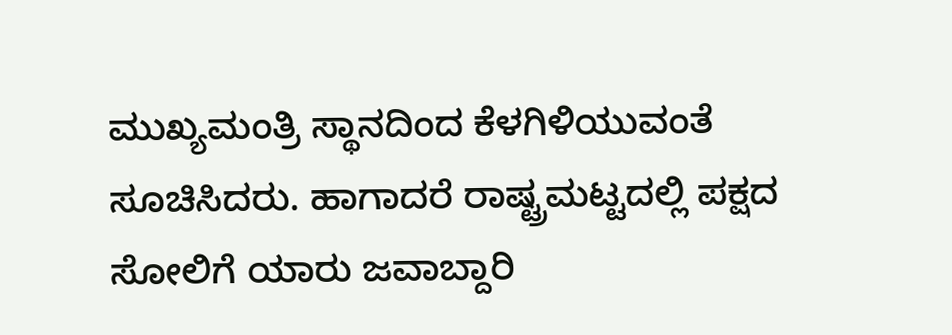ಮುಖ್ಯಮಂತ್ರಿ ಸ್ಥಾನದಿಂದ ಕೆಳಗಿಳಿಯುವಂತೆ ಸೂಚಿಸಿದರು. ಹಾಗಾದರೆ ರಾಷ್ಟ್ರಮಟ್ಟದಲ್ಲಿ ಪಕ್ಷದ ಸೋಲಿಗೆ ಯಾರು ಜವಾಬ್ದಾರಿ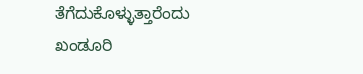ತೆಗೆದುಕೊಳ್ಳುತ್ತಾರೆಂದು ಖಂಡೂರಿ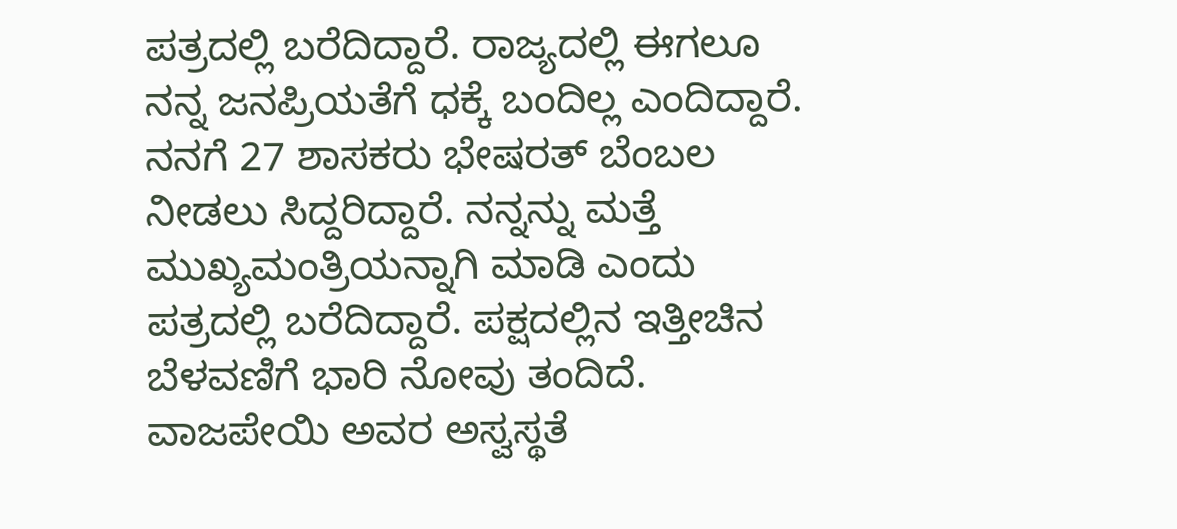ಪತ್ರದಲ್ಲಿ ಬರೆದಿದ್ದಾರೆ. ರಾಜ್ಯದಲ್ಲಿ ಈಗಲೂ ನನ್ನ ಜನಪ್ರಿಯತೆಗೆ ಧಕ್ಕೆ ಬಂದಿಲ್ಲ ಎಂದಿದ್ದಾರೆ.
ನನಗೆ 27 ಶಾಸಕರು ಭೇಷರತ್ ಬೆಂಬಲ ನೀಡಲು ಸಿದ್ದರಿದ್ದಾರೆ. ನನ್ನನ್ನು ಮತ್ತೆ ಮುಖ್ಯಮಂತ್ರಿಯನ್ನಾಗಿ ಮಾಡಿ ಎಂದು ಪತ್ರದಲ್ಲಿ ಬರೆದಿದ್ದಾರೆ. ಪಕ್ಷದಲ್ಲಿನ ಇತ್ತೀಚಿನ ಬೆಳವಣಿಗೆ ಭಾರಿ ನೋವು ತಂದಿದೆ. ವಾಜಪೇಯಿ ಅವರ ಅಸ್ವಸ್ಥತೆ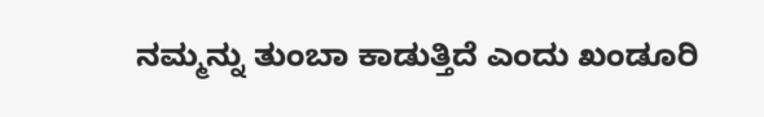ನಮ್ಮನ್ನು ತುಂಬಾ ಕಾಡುತ್ತಿದೆ ಎಂದು ಖಂಡೂರಿ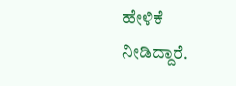ಹೇಳಿಕೆ ನೀಡಿದ್ದಾರೆ.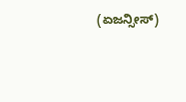(ಏಜನ್ಸೀಸ್)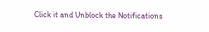Click it and Unblock the Notifications